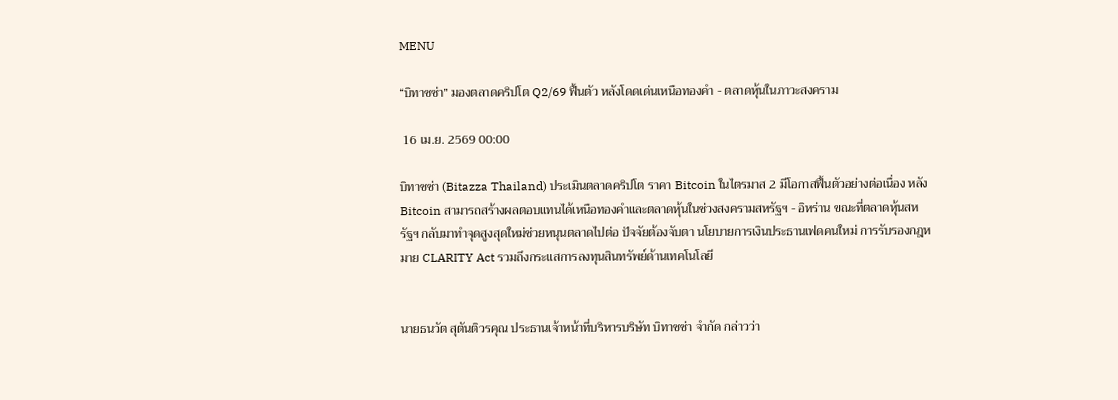MENU

“บิทาซซ่า” มองตลาดคริปโต Q2/69 ฟื้นตัว หลังโดดเด่นเหนือทองคำ - ตลาดหุ้นในภาวะสงคราม

 16 เม.ย. 2569 00:00

บิทาซซ่า (Bitazza Thailand) ประเมินตลาดคริปโต ราคา Bitcoin ในไตรมาส 2 มีโอกาสฟื้นตัวอย่างต่อเนื่อง หลัง  Bitcoin สามารถสร้างผลตอบแทนได้เหนือทองคำและตลาดหุ้นในช่วงสงครามสหรัฐฯ - อิหร่าน ขณะที่ตลาดหุ้นสหรัฐฯ กลับมาทำจุดสูงสุดใหม่ช่วยหนุนตลาดไปต่อ ปัจจัยต้องจับตา นโยบายการเงินประธานเฟดคนใหม่ การรับรองกฎหมาย CLARITY Act รวมถึงกระแสการลงทุนสินทรัพย์ด้านเทคโนโลยี


นายธนวัต สุตันติวรคุณ ประธานเจ้าหน้าที่บริหารบริษัท บิทาซซ่า จำกัด กล่าวว่า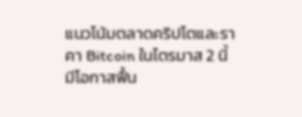แนวโน้มตลาดคริปโตและราคา Bitcoin ในไตรมาส 2 นี้มีโอกาสฟื้น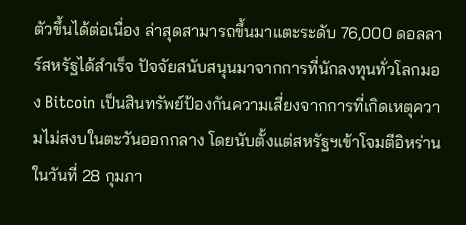ตัวขึ้นได้ต่อเนื่อง ล่าสุดสามารถขึ้นมาแตะระดับ 76,000 ดอลลาร์สหรัฐได้สำเร็จ ปัจจัยสนับสนุนมาจากการที่นักลงทุนทั่วโลกมอง Bitcoin เป็นสินทรัพย์ป้องกันความเสี่ยงจากการที่เกิดเหตุความไม่สงบในตะวันออกกลาง โดยนับตั้งแต่สหรัฐฯเข้าโจมตีอิหร่านในวันที่ 28 กุมภา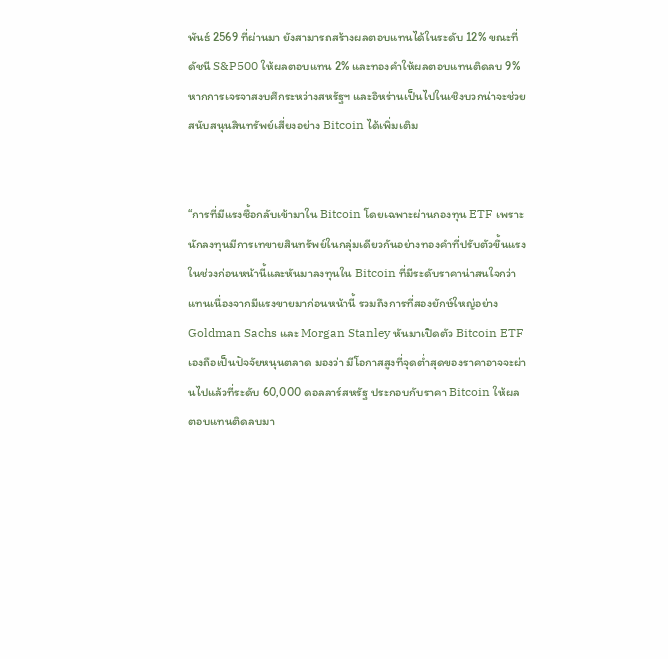พันธ์ 2569 ที่ผ่านมา ยังสามารถสร้างผลตอบแทนได้ในระดับ 12% ขณะที่ดัชนี S&P500 ให้ผลตอบแทน 2% และทองคำให้ผลตอบแทนติดลบ 9% หากการเจรจาสงบศึกระหว่างสหรัฐฯ และอิหร่านเป็นไปในเชิงบวกน่าจะช่วยสนับสนุนสินทรัพย์เสี่ยงอย่าง Bitcoin ได้เพิ่มเติม


“การที่มีแรงซื้อกลับเข้ามาใน Bitcoin โดยเฉพาะผ่านกองทุน ETF เพราะนักลงทุนมีการเทขายสินทรัพย์ในกลุ่มเดียวกันอย่างทองคำที่ปรับตัวขึ้นแรงในช่วงก่อนหน้านี้และหันมาลงทุนใน Bitcoin ที่มีระดับราคาน่าสนใจกว่าแทนเนื่องจากมีแรงขายมาก่อนหน้านี้ รวมถึงการที่สองยักษ์ใหญ่อย่าง Goldman Sachs และ Morgan Stanley หันมาเปิดตัว Bitcoin ETF เองถือเป็นปัจจัยหนุนตลาด มองว่า มีโอกาสสูงที่จุดต่ำสุดของราคาอาจจะผ่านไปแล้วที่ระดับ 60,000 ดอลลาร์สหรัฐ ประกอบกับราคา Bitcoin ให้ผลตอบแทนติดลบมา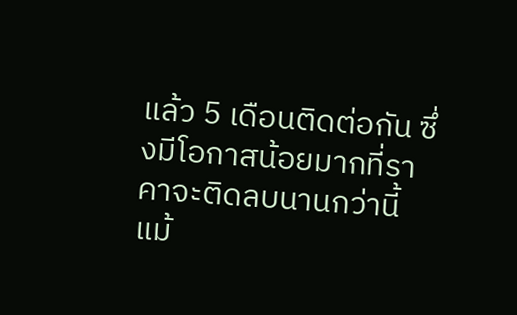แล้ว 5 เดือนติดต่อกัน ซึ่งมีโอกาสน้อยมากที่ราคาจะติดลบนานกว่านี้ แม้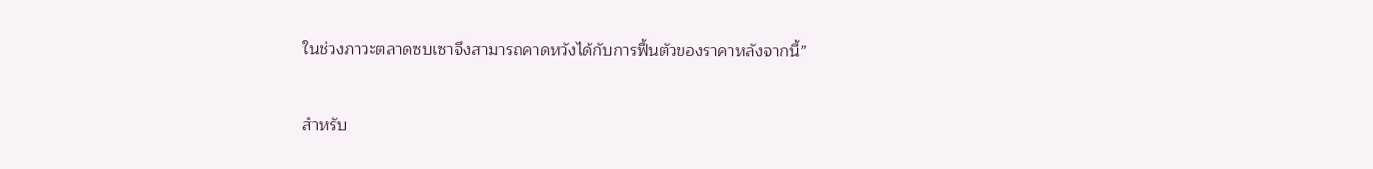ในช่วงภาวะตลาดซบเซาจึงสามารถคาดหวังได้กับการฟื้นตัวของราคาหลังจากนี้”


สำหรับ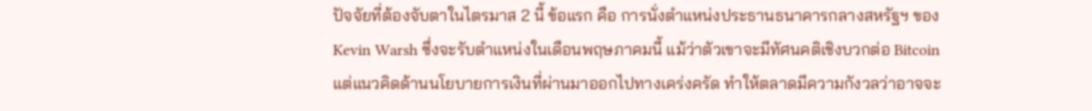ปัจจัยที่ต้องจับตาในไตรมาส 2 นี้ ข้อแรก คือ การนั่งตำแหน่งประธานธนาคารกลางสหรัฐฯ ของ Kevin Warsh ซึ่งจะรับตำแหน่งในเดือนพฤษภาคมนี้ แม้ว่าตัวเขาจะมีทัศนคติเชิงบวกต่อ Bitcoin แต่แนวคิดด้านนโยบายการเงินที่ผ่านมาออกไปทางเคร่งครัด ทำให้ตลาดมีความกังวลว่าอาจจะ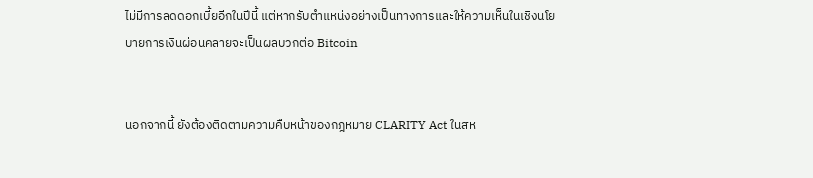ไม่มีการลดดอกเบี้ยอีกในปีนี้ แต่หากรับตำแหน่งอย่างเป็นทางการและให้ความเห็นในเชิงนโยบายการเงินผ่อนคลายจะเป็นผลบวกต่อ Bitcoin


นอกจากนี้ ยังต้องติดตามความคืบหน้าของกฎหมาย CLARITY Act ในสห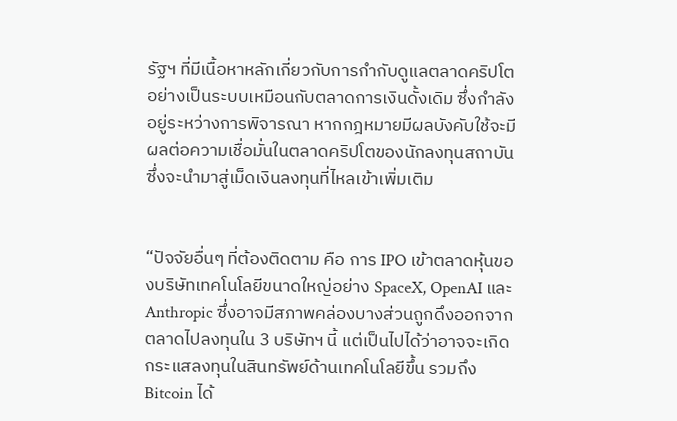รัฐฯ ที่มีเนื้อหาหลักเกี่ยวกับการกำกับดูแลตลาดคริปโตอย่างเป็นระบบเหมือนกับตลาดการเงินดั้งเดิม ซึ่งกำลังอยู่ระหว่างการพิจารณา หากกฎหมายมีผลบังคับใช้จะมีผลต่อความเชื่อมั่นในตลาดคริปโตของนักลงทุนสถาบันซึ่งจะนำมาสู่เม็ดเงินลงทุนที่ไหลเข้าเพิ่มเติม


“ปัจจัยอื่นๆ ที่ต้องติดตาม คือ การ IPO เข้าตลาดหุ้นของบริษัทเทคโนโลยีขนาดใหญ่อย่าง SpaceX, OpenAI และ Anthropic ซึ่งอาจมีสภาพคล่องบางส่วนถูกดึงออกจากตลาดไปลงทุนใน 3 บริษัทฯ นี้ แต่เป็นไปได้ว่าอาจจะเกิดกระแสลงทุนในสินทรัพย์ด้านเทคโนโลยีขึ้น รวมถึง Bitcoin ได้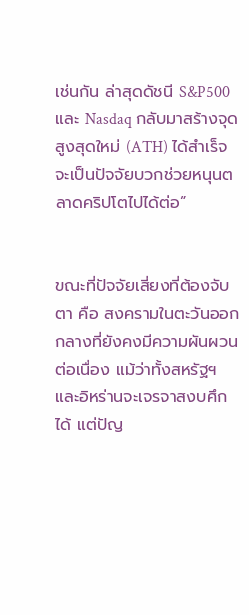เช่นกัน ล่าสุดดัชนี S&P500 และ Nasdaq กลับมาสร้างจุดสูงสุดใหม่ (ATH) ได้สำเร็จจะเป็นปัจจัยบวกช่วยหนุนตลาดคริปโตไปได้ต่อ”


ขณะที่ปัจจัยเสี่ยงที่ต้องจับตา คือ สงครามในตะวันออกกลางที่ยังคงมีความผันผวนต่อเนื่อง แม้ว่าทั้งสหรัฐฯ และอิหร่านจะเจรจาสงบศึกได้ แต่ปัญ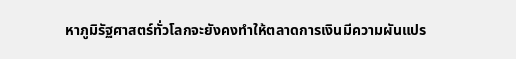หาภูมิรัฐศาสตร์ทั่วโลกจะยังคงทำให้ตลาดการเงินมีความผันแปร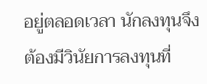อยู่ตลอดเวลา นักลงทุนจึงต้องมีวินัยการลงทุนที่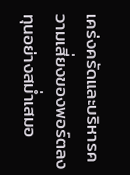เคร่งครัดและบริหารความเสี่ยงของพอร์ตลงทุนอย่างสม่ำเสมอ